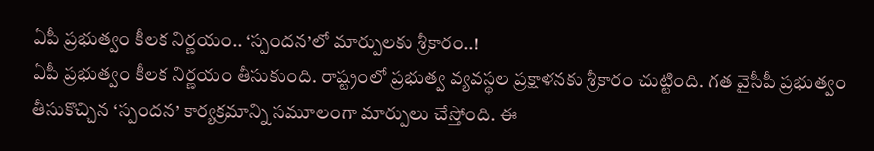ఏపీ ప్రభుత్వం కీలక నిర్ణయం.. ‘స్పందన’లో మార్పులకు శ్రీకారం..!
ఏపీ ప్రభుత్వం కీలక నిర్ణయం తీసుకుంది. రాష్ట్రంలో ప్రభుత్వ వ్యవస్థల ప్రక్షాళనకు శ్రీకారం చుట్టింది. గత వైసీపీ ప్రభుత్వం తీసుకొచ్చిన ‘స్పందన’ కార్యక్రమాన్ని సమూలంగా మార్పులు చేస్తోంది. ఈ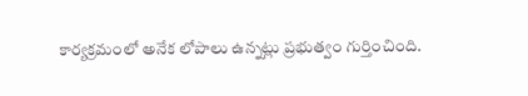కార్యక్రమంలో అనేక లోపాలు ఉన్నట్లు ప్రభుత్వం గుర్తించింది.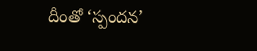దీంతో ‘స్పందన’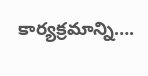కార్యక్రమాన్ని….